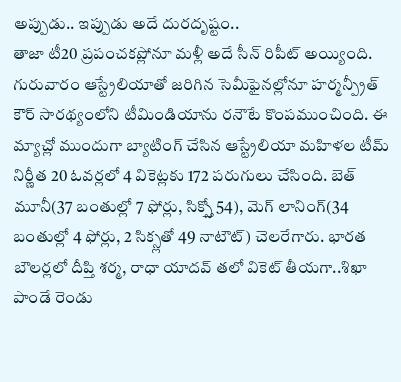అప్పుడు.. ఇప్పుడు అదే దురదృష్టం..
తాజా టీ20 ప్రపంచకప్లోనూ మళ్లీ అదే సీన్ రిపీట్ అయ్యింది. గురువారం ఆస్ట్రేలియాతో జరిగిన సెమీఫైనల్లోనూ హర్మన్ప్రీత్ కౌర్ సారథ్యంలోని టీమిండియాను రనౌటే కొంపముంచింది. ఈ మ్యాచ్లో ముందుగా బ్యాటింగ్ చేసిన ఆస్ట్రేలియా మహిళల టీమ్ నిర్ణీత 20 ఓవర్లలో 4 వికెట్లకు 172 పరుగులు చేసింది. బెత్ మూనీ(37 బంతుల్లో 7 ఫోర్లు, సిక్స్తో 54), మెగ్ లానింగ్(34 బంతుల్లో 4 ఫోర్లు, 2 సిక్స్లతో 49 నాటౌట్) చెలరేగారు. భారత బౌలర్లలో దీప్తి శర్మ, రాధా యాదవ్ తలో వికెట్ తీయగా..శిఖా పాండే రెండు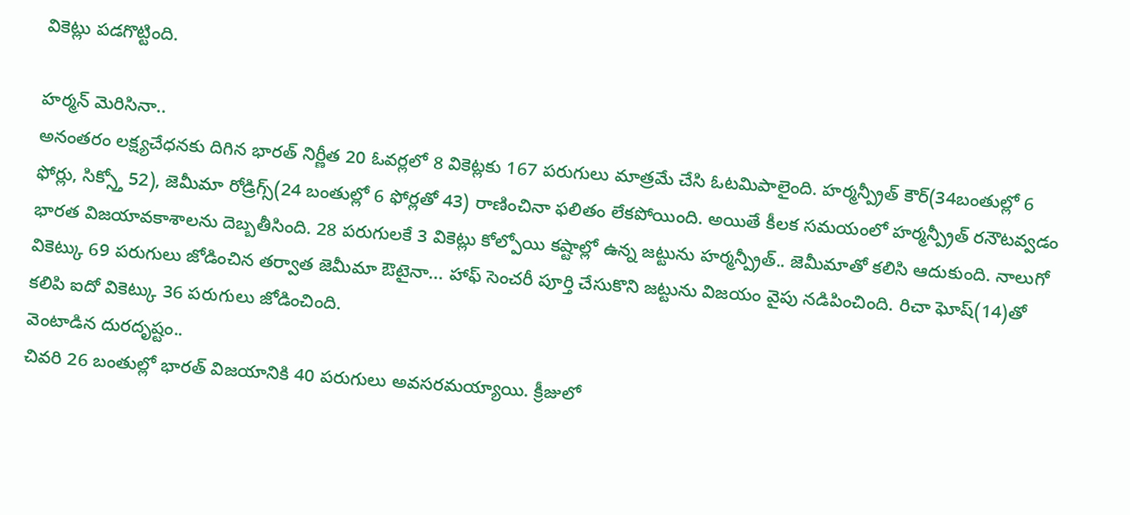వికెట్లు పడగొట్టింది.

హర్మన్ మెరిసినా..
అనంతరం లక్ష్యచేధనకు దిగిన భారత్ నిర్ణీత 20 ఓవర్లలో 8 వికెట్లకు 167 పరుగులు మాత్రమే చేసి ఓటమిపాలైంది. హర్మన్ప్రీత్ కౌర్(34బంతుల్లో 6 ఫోర్లు, సిక్స్తో 52), జెమీమా రోడ్రిగ్స్(24 బంతుల్లో 6 ఫోర్లతో 43) రాణించినా ఫలితం లేకపోయింది. అయితే కీలక సమయంలో హర్మన్ప్రీత్ రనౌటవ్వడం భారత విజయావకాశాలను దెబ్బతీసింది. 28 పరుగులకే 3 వికెట్లు కోల్పోయి కష్టాల్లో ఉన్న జట్టును హర్మన్ప్రీత్.. జెమీమాతో కలిసి ఆదుకుంది. నాలుగో వికెట్కు 69 పరుగులు జోడించిన తర్వాత జెమీమా ఔటైనా... హాఫ్ సెంచరీ పూర్తి చేసుకొని జట్టును విజయం వైపు నడిపించింది. రిచా ఘోష్(14)తో కలిపి ఐదో వికెట్కు 36 పరుగులు జోడించింది.
వెంటాడిన దురదృష్టం..
చివరి 26 బంతుల్లో భారత్ విజయానికి 40 పరుగులు అవసరమయ్యాయి. క్రీజులో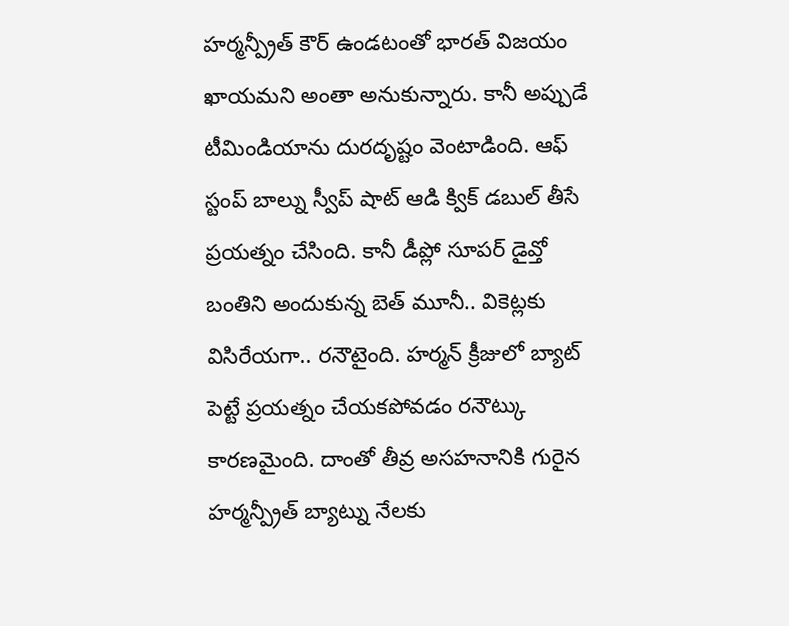హర్మన్ప్రీత్ కౌర్ ఉండటంతో భారత్ విజయం ఖాయమని అంతా అనుకున్నారు. కానీ అప్పుడే టీమిండియాను దురదృష్టం వెంటాడింది. ఆఫ్ స్టంప్ బాల్ను స్వీప్ షాట్ ఆడి క్విక్ డబుల్ తీసే ప్రయత్నం చేసింది. కానీ డీప్లో సూపర్ డైవ్తో బంతిని అందుకున్న బెత్ మూనీ.. వికెట్లకు విసిరేయగా.. రనౌటైంది. హర్మన్ క్రీజులో బ్యాట్ పెట్టే ప్రయత్నం చేయకపోవడం రనౌట్కు కారణమైంది. దాంతో తీవ్ర అసహనానికి గురైన హర్మన్ప్రీత్ బ్యాట్ను నేలకు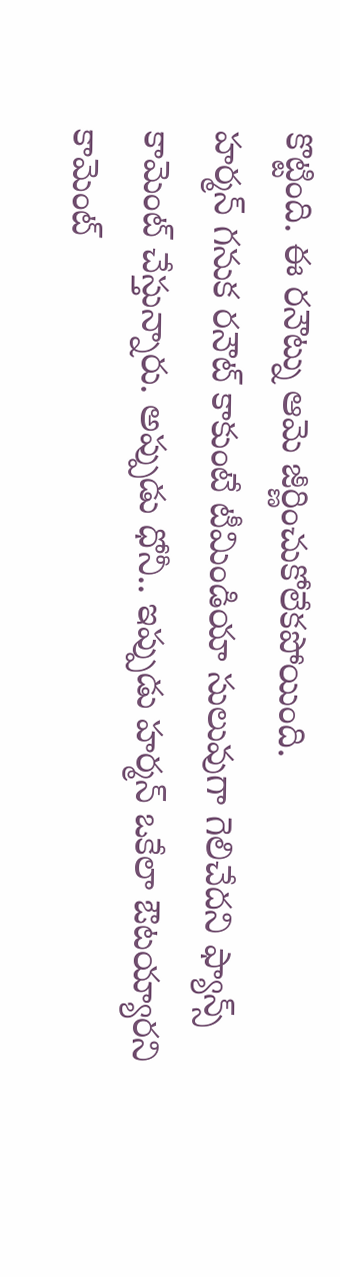కొట్టింది. ఈ రనౌట్ను ఆమె జీర్ణించుకోలేకపోయింది.
హర్మన్ గనుక రనౌట్ కాకుంటే టీమిండియా సులువుగా గెలిచేదని ఫ్యాన్స్ కామెంట్ చేస్తున్నారు. అప్పుడు ధోనీ.. ఇప్పుడు హర్మన్ ఒకేలా ఔటయ్యారని కామెంట్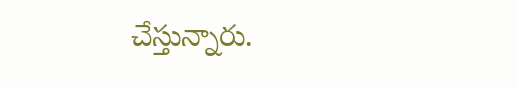చేస్తున్నారు.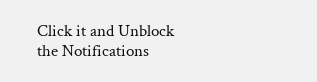Click it and Unblock the Notifications